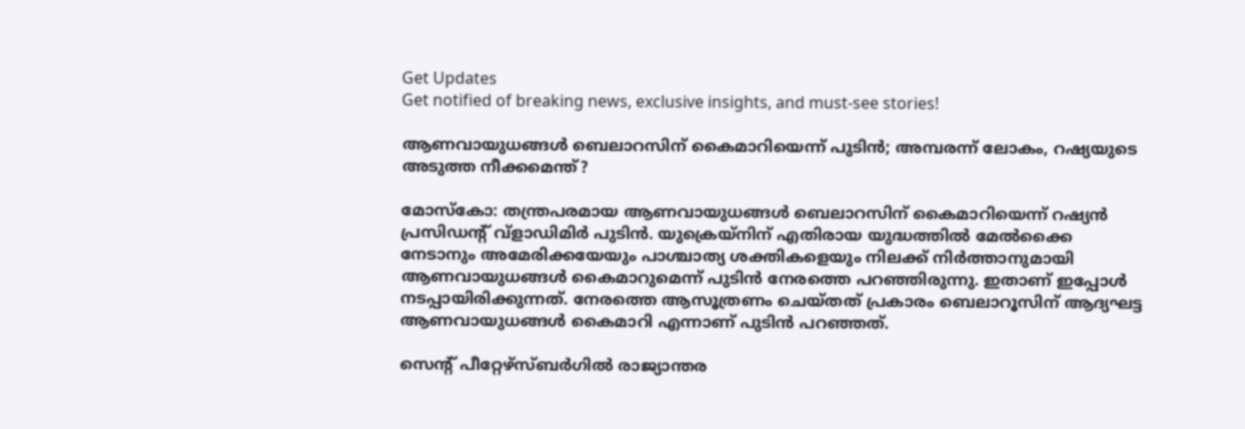Get Updates
Get notified of breaking news, exclusive insights, and must-see stories!

ആണവായുധങ്ങള്‍ ബെലാറസിന് കൈമാറിയെന്ന് പുടിന്‍; അമ്പരന്ന് ലോകം, റഷ്യയുടെ അടുത്ത നീക്കമെന്ത്?

മോസ്‌കോ: തന്ത്രപരമായ ആണവായുധങ്ങള്‍ ബെലാറസിന് കൈമാറിയെന്ന് റഷ്യന്‍ പ്രസിഡന്റ് വ്ളാഡിമിര്‍ പുടിന്‍. യുക്രെയ്‌നിന് എതിരായ യുദ്ധത്തില്‍ മേല്‍ക്കൈ നേടാനും അമേരിക്കയേയും പാശ്ചാത്യ ശക്തികളെയും നിലക്ക് നിര്‍ത്താനുമായി ആണവായുധങ്ങള്‍ കൈമാറുമെന്ന് പുടിന്‍ നേരത്തെ പറഞ്ഞിരുന്നു. ഇതാണ് ഇപ്പോള്‍ നടപ്പായിരിക്കുന്നത്. നേരത്തെ ആസൂത്രണം ചെയ്തത് പ്രകാരം ബെലാറൂസിന് ആദ്യഘട്ട ആണവായുധങ്ങള്‍ കൈമാറി എന്നാണ് പുടിന്‍ പറഞ്ഞത്.

സെന്റ് പീറ്റേഴ്‌സ്ബര്‍ഗില്‍ രാജ്യാന്തര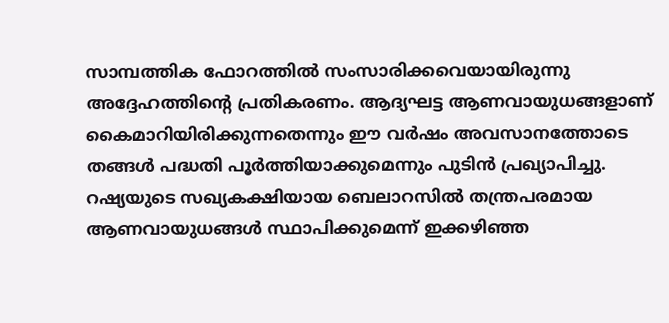സാമ്പത്തിക ഫോറത്തില്‍ സംസാരിക്കവെയായിരുന്നു അദ്ദേഹത്തിന്റെ പ്രതികരണം. ആദ്യഘട്ട ആണവായുധങ്ങളാണ് കൈമാറിയിരിക്കുന്നതെന്നും ഈ വര്‍ഷം അവസാനത്തോടെ തങ്ങള്‍ പദ്ധതി പൂര്‍ത്തിയാക്കുമെന്നും പുടിന്‍ പ്രഖ്യാപിച്ചു. റഷ്യയുടെ സഖ്യകക്ഷിയായ ബെലാറസില്‍ തന്ത്രപരമായ ആണവായുധങ്ങള്‍ സ്ഥാപിക്കുമെന്ന് ഇക്കഴിഞ്ഞ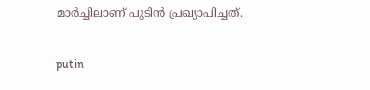മാര്‍ച്ചിലാണ് പുടിന്‍ പ്രഖ്യാപിച്ചത്.

putin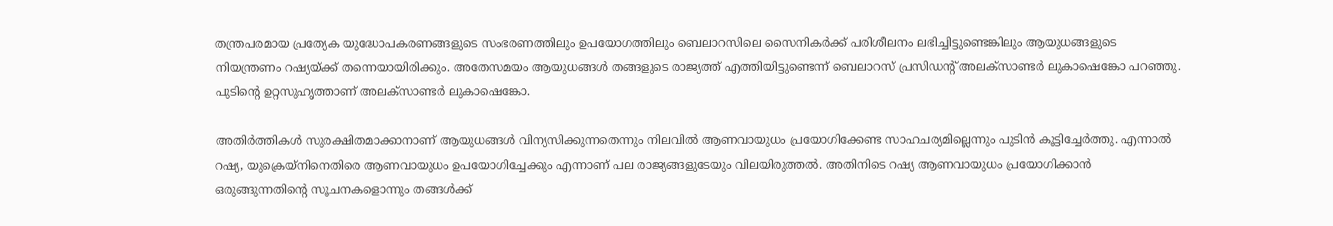തന്ത്രപരമായ പ്രത്യേക യുദ്ധോപകരണങ്ങളുടെ സംഭരണത്തിലും ഉപയോഗത്തിലും ബെലാറസിലെ സൈനികര്‍ക്ക് പരിശീലനം ലഭിച്ചിട്ടുണ്ടെങ്കിലും ആയുധങ്ങളുടെ നിയന്ത്രണം റഷ്യയ്ക്ക് തന്നെയായിരിക്കും. അതേസമയം ആയുധങ്ങള്‍ തങ്ങളുടെ രാജ്യത്ത് എത്തിയിട്ടുണ്ടെന്ന് ബെലാറസ് പ്രസിഡന്റ് അലക്‌സാണ്ടര്‍ ലുകാഷെങ്കോ പറഞ്ഞു. പുടിന്റെ ഉറ്റസുഹൃത്താണ് അലക്‌സാണ്ടര്‍ ലുകാഷെങ്കോ.

അതിര്‍ത്തികള്‍ സുരക്ഷിതമാക്കാനാണ് ആയുധങ്ങള്‍ വിന്യസിക്കുന്നതെന്നും നിലവില്‍ ആണവായുധം പ്രയോഗിക്കേണ്ട സാഹചര്യമില്ലെന്നും പുടിന്‍ കൂട്ടിച്ചേര്‍ത്തു. എന്നാല്‍ റഷ്യ, യുക്രെയ്‌നിനെതിരെ ആണവായുധം ഉപയോഗിച്ചേക്കും എന്നാണ് പല രാജ്യങ്ങളുടേയും വിലയിരുത്തല്‍. അതിനിടെ റഷ്യ ആണവായുധം പ്രയോഗിക്കാന്‍ ഒരുങ്ങുന്നതിന്റെ സൂചനകളൊന്നും തങ്ങള്‍ക്ക്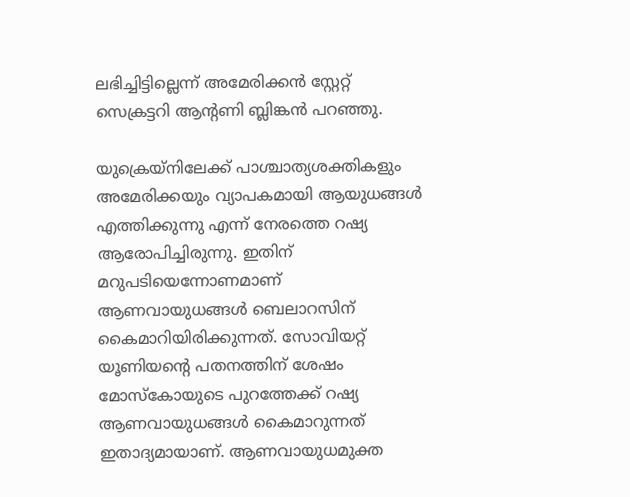ലഭിച്ചിട്ടില്ലെന്ന് അമേരിക്കന്‍ സ്റ്റേറ്റ് സെക്രട്ടറി ആന്റണി ബ്ലിങ്കന്‍ പറഞ്ഞു.

യുക്രെയ്‌നിലേക്ക് പാശ്ചാത്യശക്തികളും അമേരിക്കയും വ്യാപകമായി ആയുധങ്ങള്‍ എത്തിക്കുന്നു എന്ന് നേരത്തെ റഷ്യ ആരോപിച്ചിരുന്നു. ഇതിന് മറുപടിയെന്നോണമാണ് ആണവായുധങ്ങള്‍ ബെലാറസിന് കൈമാറിയിരിക്കുന്നത്. സോവിയറ്റ് യൂണിയന്റെ പതനത്തിന് ശേഷം മോസ്‌കോയുടെ പുറത്തേക്ക് റഷ്യ ആണവായുധങ്ങള്‍ കൈമാറുന്നത് ഇതാദ്യമായാണ്. ആണവായുധമുക്ത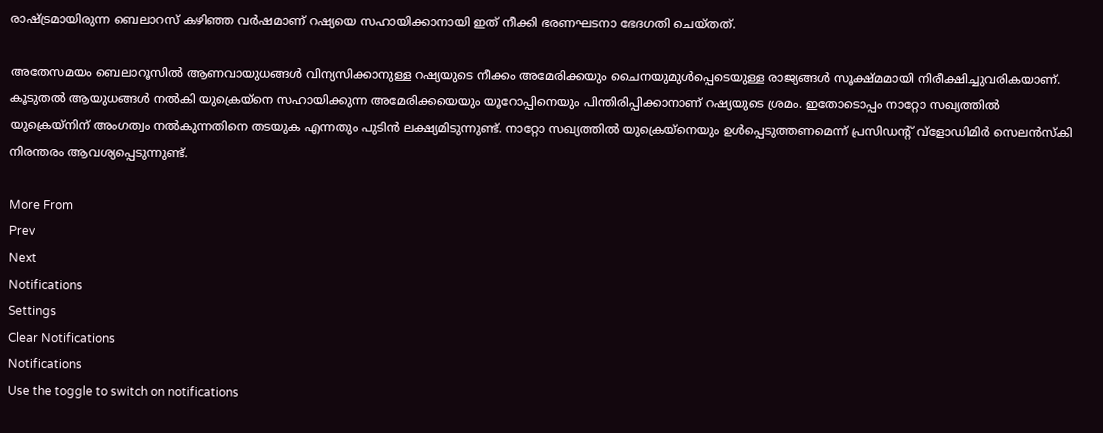രാഷ്ട്രമായിരുന്ന ബെലാറസ് കഴിഞ്ഞ വര്‍ഷമാണ് റഷ്യയെ സഹായിക്കാനായി ഇത് നീക്കി ഭരണഘടനാ ഭേദഗതി ചെയ്തത്.

അതേസമയം ബെലാറൂസില്‍ ആണവായുധങ്ങള്‍ വിന്യസിക്കാനുള്ള റഷ്യയുടെ നീക്കം അമേരിക്കയും ചൈനയുമുള്‍പ്പെടെയുള്ള രാജ്യങ്ങള്‍ സൂക്ഷ്മമായി നിരീക്ഷിച്ചുവരികയാണ്. കൂടുതല്‍ ആയുധങ്ങള്‍ നല്‍കി യുക്രെയ്‌നെ സഹായിക്കുന്ന അമേരിക്കയെയും യൂറോപ്പിനെയും പിന്തിരിപ്പിക്കാനാണ് റഷ്യയുടെ ശ്രമം. ഇതോടൊപ്പം നാറ്റോ സഖ്യത്തില്‍ യുക്രെയ്‌നിന് അംഗത്വം നല്‍കുന്നതിനെ തടയുക എന്നതും പുടിന്‍ ലക്ഷ്യമിടുന്നുണ്ട്. നാറ്റോ സഖ്യത്തില്‍ യുക്രെയ്‌നെയും ഉള്‍പ്പെടുത്തണമെന്ന് പ്രസിഡന്റ് വ്‌ളോഡിമിര്‍ സെലന്‍സ്‌കി നിരന്തരം ആവശ്യപ്പെടുന്നുണ്ട്.

More From
Prev
Next
Notifications
Settings
Clear Notifications
Notifications
Use the toggle to switch on notifications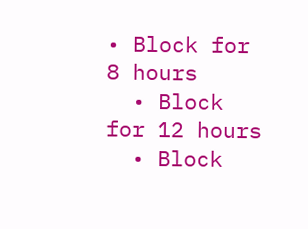• Block for 8 hours
  • Block for 12 hours
  • Block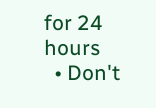for 24 hours
  • Don't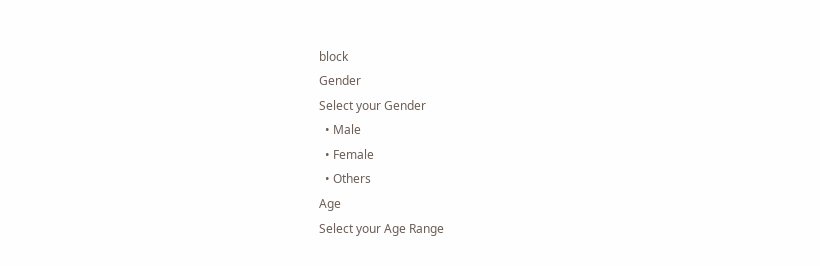block
Gender
Select your Gender
  • Male
  • Female
  • Others
Age
Select your Age Range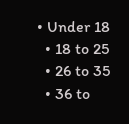• Under 18
  • 18 to 25
  • 26 to 35
  • 36 to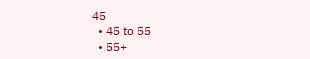45
  • 45 to 55
  • 55+